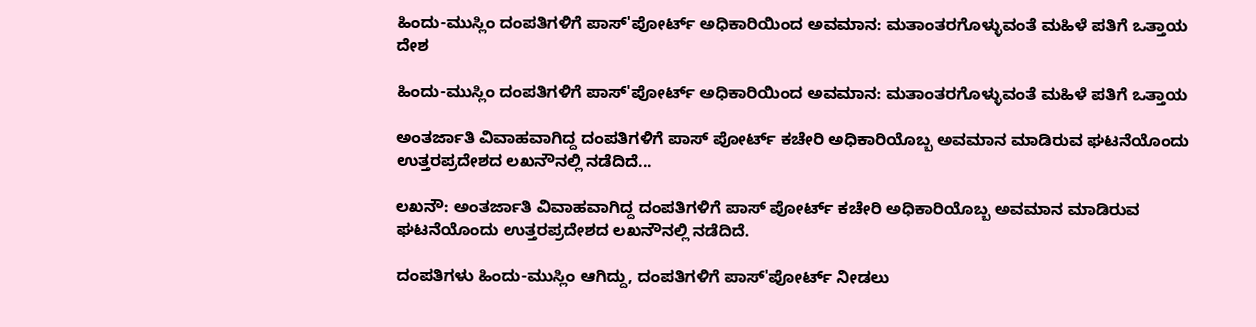ಹಿಂದು-ಮುಸ್ಲಿಂ ದಂಪತಿಗಳಿಗೆ ಪಾಸ್'ಪೋರ್ಟ್ ಅಧಿಕಾರಿಯಿಂದ ಅವಮಾನ: ಮತಾಂತರಗೊಳ್ಳುವಂತೆ ಮಹಿಳೆ ಪತಿಗೆ ಒತ್ತಾಯ
ದೇಶ

ಹಿಂದು-ಮುಸ್ಲಿಂ ದಂಪತಿಗಳಿಗೆ ಪಾಸ್'ಪೋರ್ಟ್ ಅಧಿಕಾರಿಯಿಂದ ಅವಮಾನ: ಮತಾಂತರಗೊಳ್ಳುವಂತೆ ಮಹಿಳೆ ಪತಿಗೆ ಒತ್ತಾಯ

ಅಂತರ್ಜಾತಿ ವಿವಾಹವಾಗಿದ್ದ ದಂಪತಿಗಳಿಗೆ ಪಾಸ್ ಪೋರ್ಟ್ ಕಚೇರಿ ಅಧಿಕಾರಿಯೊಬ್ಬ ಅವಮಾನ ಮಾಡಿರುವ ಘಟನೆಯೊಂದು ಉತ್ತರಪ್ರದೇಶದ ಲಖನೌನಲ್ಲಿ ನಡೆದಿದೆ...

ಲಖನೌ: ಅಂತರ್ಜಾತಿ ವಿವಾಹವಾಗಿದ್ದ ದಂಪತಿಗಳಿಗೆ ಪಾಸ್ ಪೋರ್ಟ್ ಕಚೇರಿ ಅಧಿಕಾರಿಯೊಬ್ಬ ಅವಮಾನ ಮಾಡಿರುವ ಘಟನೆಯೊಂದು ಉತ್ತರಪ್ರದೇಶದ ಲಖನೌನಲ್ಲಿ ನಡೆದಿದೆ.

ದಂಪತಿಗಳು ಹಿಂದು-ಮುಸ್ಲಿಂ ಆಗಿದ್ದು, ದಂಪತಿಗಳಿಗೆ ಪಾಸ್'ಪೋರ್ಟ್ ನೀಡಲು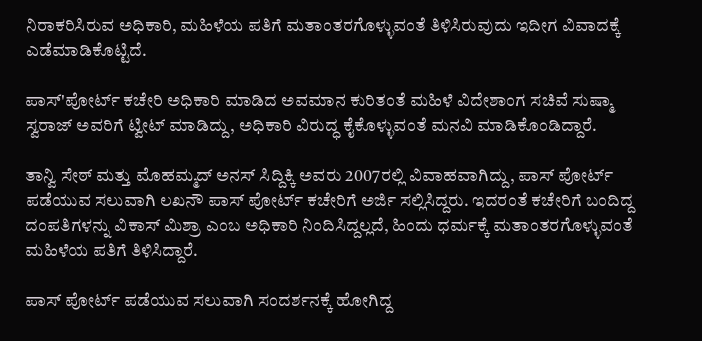ನಿರಾಕರಿಸಿರುವ ಅಧಿಕಾರಿ, ಮಹಿಳೆಯ ಪತಿಗೆ ಮತಾಂತರಗೊಳ್ಳುವಂತೆ ತಿಳಿಸಿರುವುದು ಇದೀಗ ವಿವಾದಕ್ಕೆ ಎಡೆಮಾಡಿಕೊಟ್ಟಿದೆ.

ಪಾಸ್'ಪೋರ್ಟ್ ಕಚೇರಿ ಅಧಿಕಾರಿ ಮಾಡಿದ ಅವಮಾನ ಕುರಿತಂತೆ ಮಹಿಳೆ ವಿದೇಶಾಂಗ ಸಚಿವೆ ಸುಷ್ಮಾ ಸ್ವರಾಜ್ ಅವರಿಗೆ ಟ್ವೀಟ್ ಮಾಡಿದ್ದು, ಅಧಿಕಾರಿ ವಿರುದ್ಧ ಕೈಕೊಳ್ಳುವಂತೆ ಮನವಿ ಮಾಡಿಕೊಂಡಿದ್ದಾರೆ.

ತಾನ್ವಿ ಸೇಠ್ ಮತ್ತು ಮೊಹಮ್ಮದ್ ಅನಸ್ ಸಿದ್ದಿಕ್ಕಿ ಅವರು 2007ರಲ್ಲಿ ವಿವಾಹವಾಗಿದ್ದು, ಪಾಸ್ ಪೋರ್ಟ್ ಪಡೆಯುವ ಸಲುವಾಗಿ ಲಖನೌ ಪಾಸ್ ಪೋರ್ಟ್ ಕಚೇರಿಗೆ ಅರ್ಜಿ ಸಲ್ಲಿಸಿದ್ದರು. ಇದರಂತೆ ಕಚೇರಿಗೆ ಬಂದಿದ್ದ ದಂಪತಿಗಳನ್ನು ವಿಕಾಸ್ ಮಿಶ್ರಾ ಎಂಬ ಅಧಿಕಾರಿ ನಿಂದಿಸಿದ್ದಲ್ಲದೆ, ಹಿಂದು ಧರ್ಮಕ್ಕೆ ಮತಾಂತರಗೊಳ್ಳುವಂತೆ ಮಹಿಳೆಯ ಪತಿಗೆ ತಿಳಿಸಿದ್ದಾರೆ.

ಪಾಸ್ ಪೋರ್ಟ್ ಪಡೆಯುವ ಸಲುವಾಗಿ ಸಂದರ್ಶನಕ್ಕೆ ಹೋಗಿದ್ದ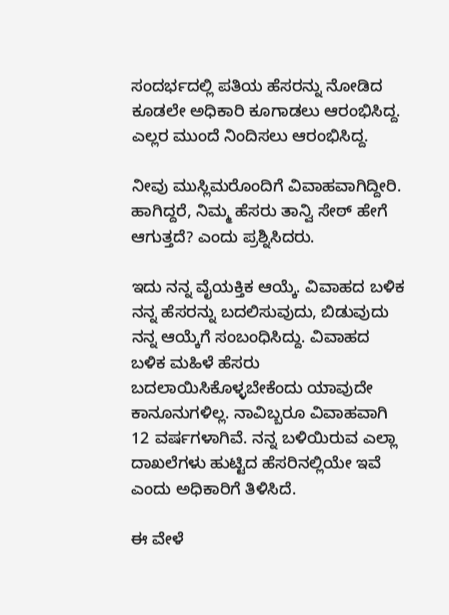ಸಂದರ್ಭದಲ್ಲಿ ಪತಿಯ ಹೆಸರನ್ನು ನೋಡಿದ ಕೂಡಲೇ ಅಧಿಕಾರಿ ಕೂಗಾಡಲು ಆರಂಭಿಸಿದ್ದ. ಎಲ್ಲರ ಮುಂದೆ ನಿಂದಿಸಲು ಆರಂಭಿಸಿದ್ದ.

ನೀವು ಮುಸ್ಲಿಮರೊಂದಿಗೆ ವಿವಾಹವಾಗಿದ್ದೀರಿ. ಹಾಗಿದ್ದರೆ, ನಿಮ್ಮ ಹೆಸರು ತಾನ್ವಿ ಸೇಠ್ ಹೇಗೆ ಆಗುತ್ತದೆ? ಎಂದು ಪ್ರಶ್ನಿಸಿದರು.

ಇದು ನನ್ನ ವೈಯಕ್ತಿಕ ಆಯ್ಕೆ. ವಿವಾಹದ ಬಳಿಕ ನನ್ನ ಹೆಸರನ್ನು ಬದಲಿಸುವುದು, ಬಿಡುವುದು ನನ್ನ ಆಯ್ಕೆಗೆ ಸಂಬಂಧಿಸಿದ್ದು. ವಿವಾಹದ ಬಳಿಕ ಮಹಿಳೆ ಹೆಸರು ಬದಲಾಯಿಸಿಕೊಳ್ಳಬೇಕೆಂದು ಯಾವುದೇ ಕಾನೂನುಗಳಿಲ್ಲ. ನಾವಿಬ್ಬರೂ ವಿವಾಹವಾಗಿ 12 ವರ್ಷಗಳಾಗಿವೆ. ನನ್ನ ಬಳಿಯಿರುವ ಎಲ್ಲಾ ದಾಖಲೆಗಳು ಹುಟ್ಟಿದ ಹೆಸರಿನಲ್ಲಿಯೇ ಇವೆ ಎಂದು ಅಧಿಕಾರಿಗೆ ತಿಳಿಸಿದೆ.

ಈ ವೇಳೆ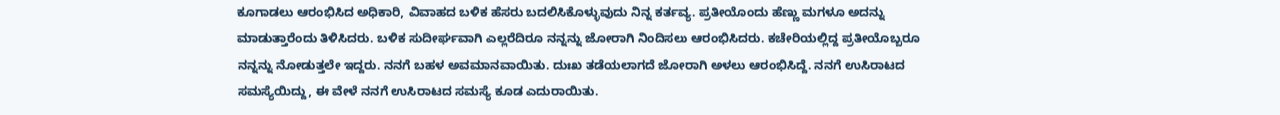ಕೂಗಾಡಲು ಆರಂಭಿಸಿದ ಅಧಿಕಾರಿ, ವಿವಾಹದ ಬಳಿಕ ಹೆಸರು ಬದಲಿಸಿಕೊಳ್ಳುವುದು ನಿನ್ನ ಕರ್ತವ್ಯ. ಪ್ರತೀಯೊಂದು ಹೆಣ್ಣು ಮಗಳೂ ಅದನ್ನು ಮಾಡುತ್ತಾರೆಂದು ತಿಳಿಸಿದರು. ಬಳಿಕ ಸುದೀರ್ಘವಾಗಿ ಎಲ್ಲರೆದಿರೂ ನನ್ನನ್ನು ಜೋರಾಗಿ ನಿಂದಿಸಲು ಆರಂಭಿಸಿದರು. ಕಚೇರಿಯಲ್ಲಿದ್ದ ಪ್ರತೀಯೊಬ್ಬರೂ ನನ್ನನ್ನು ನೋಡುತ್ತಲೇ ಇದ್ದರು. ನನಗೆ ಬಹಳ ಅವಮಾನವಾಯಿತು. ದುಃಖ ತಡೆಯಲಾಗದೆ ಜೋರಾಗಿ ಅಳಲು ಆರಂಭಿಸಿದ್ದೆ. ನನಗೆ ಉಸಿರಾಟದ ಸಮಸ್ಯೆಯಿದ್ದು, ಈ ವೇಳೆ ನನಗೆ ಉಸಿರಾಟದ ಸಮಸ್ಯೆ ಕೂಡ ಎದುರಾಯಿತು.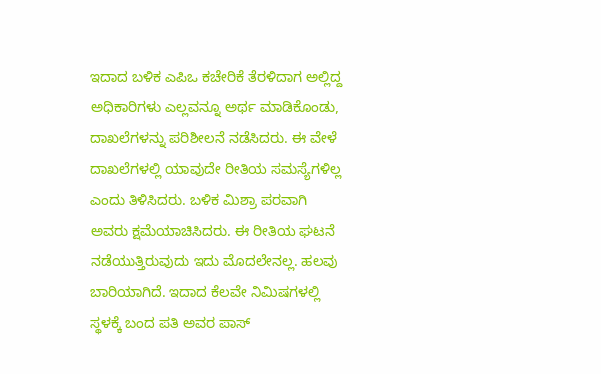ಇದಾದ ಬಳಿಕ ಎಪಿಒ ಕಚೇರಿಕೆ ತೆರಳಿದಾಗ ಅಲ್ಲಿದ್ದ ಅಧಿಕಾರಿಗಳು ಎಲ್ಲವನ್ನೂ ಅರ್ಥ ಮಾಡಿಕೊಂಡು, ದಾಖಲೆಗಳನ್ನು ಪರಿಶೀಲನೆ ನಡೆಸಿದರು. ಈ ವೇಳೆ ದಾಖಲೆಗಳಲ್ಲಿ ಯಾವುದೇ ರೀತಿಯ ಸಮಸ್ಯೆಗಳಿಲ್ಲ ಎಂದು ತಿಳಿಸಿದರು. ಬಳಿಕ ಮಿಶ್ರಾ ಪರವಾಗಿ ಅವರು ಕ್ಷಮೆಯಾಚಿಸಿದರು. ಈ ರೀತಿಯ ಘಟನೆ ನಡೆಯುತ್ತಿರುವುದು ಇದು ಮೊದಲೇನಲ್ಲ. ಹಲವು ಬಾರಿಯಾಗಿದೆ. ಇದಾದ ಕೆಲವೇ ನಿಮಿಷಗಳಲ್ಲಿ ಸ್ಥಳಕ್ಕೆ ಬಂದ ಪತಿ ಅವರ ಪಾಸ್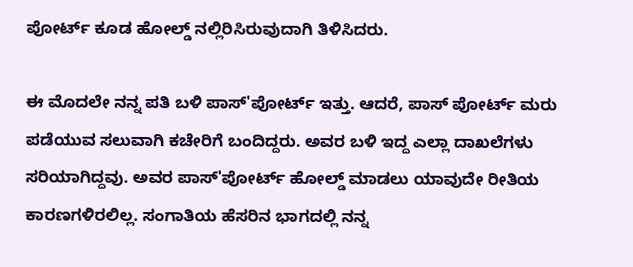ಪೋರ್ಟ್ ಕೂಡ ಹೋಲ್ಡ್ ನಲ್ಲಿರಿಸಿರುವುದಾಗಿ ತಿಳಿಸಿದರು.

ಈ ಮೊದಲೇ ನನ್ನ ಪತಿ ಬಳಿ ಪಾಸ್'ಪೋರ್ಟ್ ಇತ್ತು. ಆದರೆ, ಪಾಸ್ ಪೋರ್ಟ್ ಮರು ಪಡೆಯುವ ಸಲುವಾಗಿ ಕಚೇರಿಗೆ ಬಂದಿದ್ದರು. ಅವರ ಬಳಿ ಇದ್ದ ಎಲ್ಲಾ ದಾಖಲೆಗಳು ಸರಿಯಾಗಿದ್ದವು. ಅವರ ಪಾಸ್'ಪೋರ್ಟ್ ಹೋಲ್ಡ್ ಮಾಡಲು ಯಾವುದೇ ರೀತಿಯ ಕಾರಣಗಳಿರಲಿಲ್ಲ. ಸಂಗಾತಿಯ ಹೆಸರಿನ ಭಾಗದಲ್ಲಿ ನನ್ನ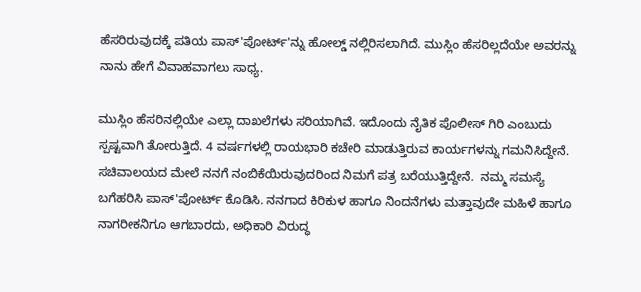ಹೆಸರಿರುವುದಕ್ಕೆ ಪತಿಯ ಪಾಸ್'ಪೋರ್ಟ್'ನ್ನು ಹೋಲ್ಡ್ ನಲ್ಲಿರಿಸಲಾಗಿದೆ. ಮುಸ್ಲಿಂ ಹೆಸರಿಲ್ಲದೆಯೇ ಅವರನ್ನು ನಾನು ಹೇಗೆ ವಿವಾಹವಾಗಲು ಸಾಧ್ಯ.

ಮುಸ್ಲಿಂ ಹೆಸರಿನಲ್ಲಿಯೇ ಎಲ್ಲಾ ದಾಖಲೆಗಳು ಸರಿಯಾಗಿವೆ. ಇದೊಂದು ನೈತಿಕ ಪೊಲೀಸ್ ಗಿರಿ ಎಂಬುದು ಸ್ಪಷ್ಟವಾಗಿ ತೋರುತ್ತಿದೆ. 4 ವರ್ಷಗಳಲ್ಲಿ ರಾಯಭಾರಿ ಕಚೇರಿ ಮಾಡುತ್ತಿರುವ ಕಾರ್ಯಗಳನ್ನು ಗಮನಿಸಿದ್ದೇನೆ. ಸಚಿವಾಲಯದ ಮೇಲೆ ನನಗೆ ನಂಬಿಕೆಯಿರುವುದರಿಂದ ನಿಮಗೆ ಪತ್ರ ಬರೆಯುತ್ತಿದ್ದೇನೆ.  ನಮ್ಮ ಸಮಸ್ಯೆ ಬಗೆಹರಿಸಿ ಪಾಸ್'ಪೋರ್ಟ್ ಕೊಡಿಸಿ. ನನಗಾದ ಕಿರಿಕುಳ ಹಾಗೂ ನಿಂದನೆಗಳು ಮತ್ತಾವುದೇ ಮಹಿಳೆ ಹಾಗೂ ನಾಗರೀಕನಿಗೂ ಆಗಬಾರದು, ಅಧಿಕಾರಿ ವಿರುದ್ಧ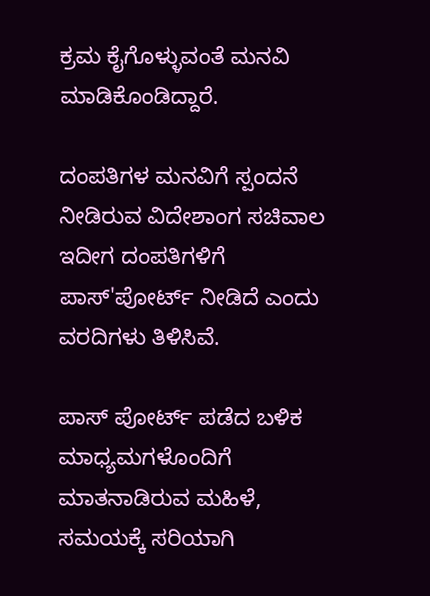ಕ್ರಮ ಕೈಗೊಳ್ಳುವಂತೆ ಮನವಿ ಮಾಡಿಕೊಂಡಿದ್ದಾರೆ.

ದಂಪತಿಗಳ ಮನವಿಗೆ ಸ್ಪಂದನೆ ನೀಡಿರುವ ವಿದೇಶಾಂಗ ಸಚಿವಾಲ ಇದೀಗ ದಂಪತಿಗಳಿಗೆ ಪಾಸ್'ಪೋರ್ಟ್ ನೀಡಿದೆ ಎಂದು ವರದಿಗಳು ತಿಳಿಸಿವೆ.

ಪಾಸ್ ಪೋರ್ಟ್ ಪಡೆದ ಬಳಿಕ ಮಾಧ್ಯಮಗಳೊಂದಿಗೆ ಮಾತನಾಡಿರುವ ಮಹಿಳೆ, ಸಮಯಕ್ಕೆ ಸರಿಯಾಗಿ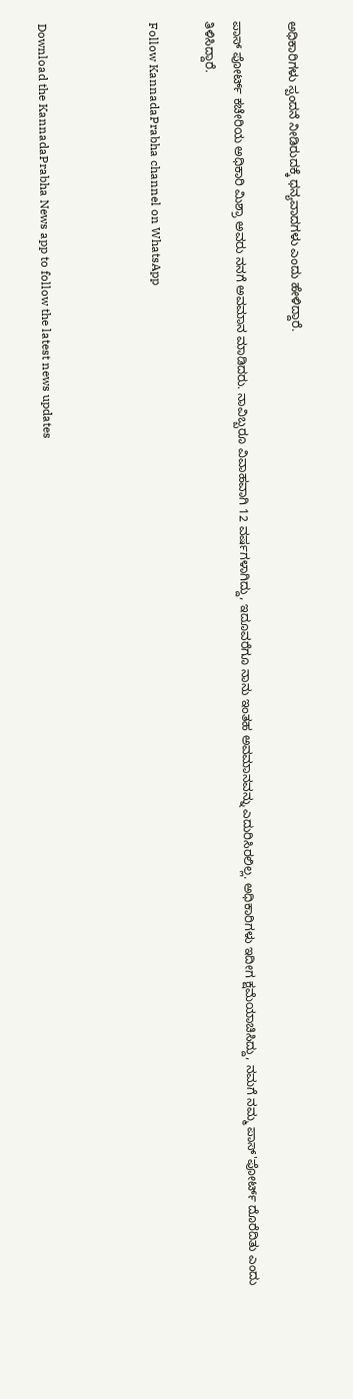ಅಧಿಕಾರಿಗಳು ಸ್ಪಂದನೆ ನೀಡಿರುದಕ್ಕೆ ಧನ್ಯವಾದಗಳು ಎಂದು ಹೇಳಿದ್ದಾರೆ.

ಪಾಸ್ ಪೋರ್ಟ್ ಕಚೇರಿಯ ಅಧಿಕಾರಿ ಮಿಶ್ರಾ ಅವರು ನನಗೆ ಅವಮಾನ ಮಾಡಿದರು. ನಾವಿಬ್ಬರೂ ವಿವಾಹವಾಗಿ 12 ವರ್ಷಗಳಾಗಿದ್ದು, ಇದೂವರೆಗೂ ನಾನು ಇಂತಹ ಅವಮಾನವನ್ನು ಎದುರಿಸಿರಲಿಲ್ಲ. ಅಧಿಕಾರಿಗಳು ಇದೀಗ ಕ್ಷಮೆಯಾಚಿಸಿದ್ದು, ನಮಗೆ ನಮ್ಮ ಪಾಸ್'ಪೋರ್ಟ್ ದೊರೆದಿತು ಎಂದು ತಿಳಿಸಿದ್ದಾರೆ.

Follow KannadaPrabha channel on WhatsApp



Download the KannadaPrabha News app to follow the latest news updates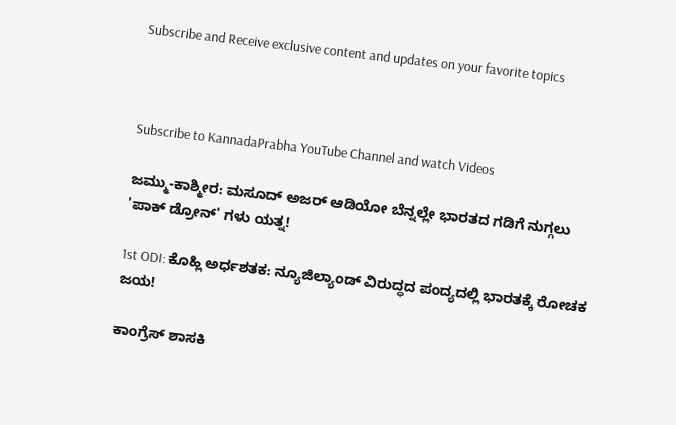Subscribe and Receive exclusive content and updates on your favorite topics



Subscribe to KannadaPrabha YouTube Channel and watch Videos

ಜಮ್ಮು-ಕಾಶ್ಮೀರ: ಮಸೂದ್ ಅಜರ್ ಆಡಿಯೋ ಬೆನ್ನಲ್ಲೇ ಭಾರತದ ಗಡಿಗೆ ನುಗ್ಗಲು 'ಪಾಕ್ ಡ್ರೋನ್' ಗಳು ಯತ್ನ!

1st ODI: ಕೊಹ್ಲಿ ಅರ್ಧಶತಕ: ನ್ಯೂಜಿಲ್ಯಾಂಡ್ ವಿರುದ್ಧದ ಪಂದ್ಯದಲ್ಲಿ ಭಾರತಕ್ಕೆ ರೋಚಕ ಜಯ!

ಕಾಂಗ್ರೆಸ್ ಶಾಸಕಿ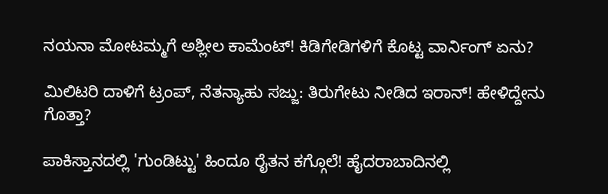ನಯನಾ ಮೋಟಮ್ಮಗೆ ಅಶ್ಲೀಲ ಕಾಮೆಂಟ್! ಕಿಡಿಗೇಡಿಗಳಿಗೆ ಕೊಟ್ಟ ವಾರ್ನಿಂಗ್ ಏನು?

ಮಿಲಿಟರಿ ದಾಳಿಗೆ ಟ್ರಂಪ್, ನೆತನ್ಯಾಹು ಸಜ್ಜು: ತಿರುಗೇಟು ನೀಡಿದ ಇರಾನ್! ಹೇಳಿದ್ದೇನು ಗೊತ್ತಾ?

ಪಾಕಿಸ್ತಾನದಲ್ಲಿ 'ಗುಂಡಿಟ್ಟು' ಹಿಂದೂ ರೈತನ ಕಗ್ಗೊಲೆ! ಹೈದರಾಬಾದಿನಲ್ಲಿ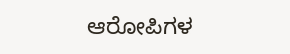ಆರೋಪಿಗಳ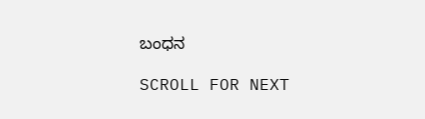ಬಂಧನ

SCROLL FOR NEXT